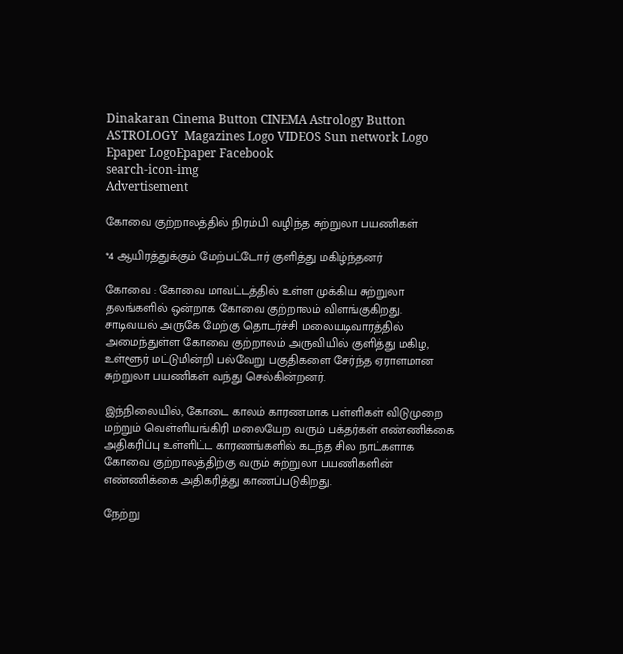Dinakaran Cinema Button CINEMA Astrology Button ASTROLOGY  Magazines Logo VIDEOS Sun network Logo Epaper LogoEpaper Facebook
search-icon-img
Advertisement

கோவை குற்றாலத்தில் நிரம்பி வழிந்த சுற்றுலா பயணிகள்

*4 ஆயிரத்துக்கும் மேற்பட்டோர் குளித்து மகிழ்ந்தனர்

கோவை : கோவை மாவட்டத்தில் உள்ள முக்கிய சுற்றுலா தலங்களில் ஒன்றாக கோவை குற்றாலம் விளங்குகிறது. சாடிவயல் அருகே மேற்கு தொடர்ச்சி மலையடிவாரத்தில் அமைந்துள்ள கோவை குற்றாலம் அருவியில் குளித்து மகிழ, உள்ளூர் மட்டுமின்றி பல்வேறு பகுதிகளை சேர்ந்த ஏராளமான சுற்றுலா பயணிகள் வந்து செல்கின்றனர்.

இந்நிலையில், கோடை காலம் காரணமாக பள்ளிகள் விடுமுறை மற்றும் வெள்ளியங்கிரி மலையேற வரும் பக்தர்கள் எண்ணிக்கை அதிகரிப்பு உள்ளிட்ட காரணங்களில் கடந்த சில நாட்களாக கோவை குற்றாலத்திற்கு வரும் சுற்றுலா பயணிகளின் எண்ணிக்கை அதிகரித்து காணப்படுகிறது.

நேற்று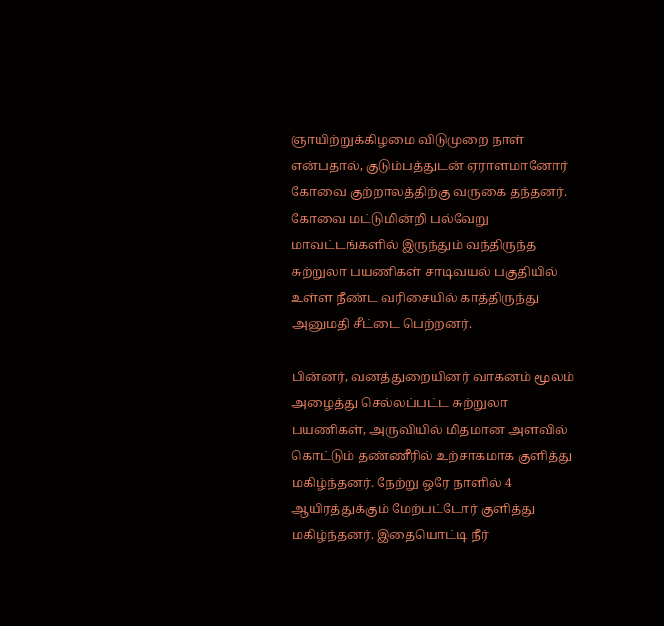ஞாயிற்றுக்கிழமை விடுமுறை நாள் என்பதால், குடும்பத்துடன் ஏராளமானோர் கோவை குற்றாலத்திற்கு வருகை தந்தனர். கோவை மட்டுமின்றி பல்வேறு மாவட்டங்களில் இருந்தும் வந்திருந்த சுற்றுலா பயணிகள் சாடிவயல் பகுதியில் உள்ள நீண்ட வரிசையில் காத்திருந்து அனுமதி சீட்டை பெற்றனர்.

பின்னர், வனத்துறையினர் வாகனம் மூலம் அழைத்து செல்லப்பட்ட சுற்றுலா பயணிகள், அருவியில் மிதமான அளவில் கொட்டும் தண்ணீரில் உற்சாகமாக குளித்து மகிழ்ந்தனர். நேற்று ஒரே நாளில் 4 ஆயிரத்துக்கும் மேற்பட்டோர் குளித்து மகிழ்ந்தனர். இதையொட்டி நீர்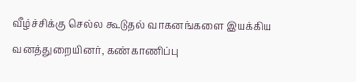வீழ்ச்சிக்கு செல்ல கூடுதல் வாகனங்களை இயக்கிய வனத்துறையினர், கண்காணிப்பு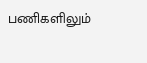பணிகளிலும்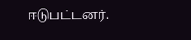ஈடுபட்டனர்.